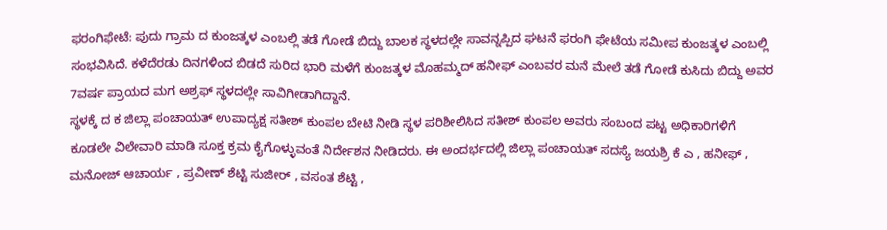ಫರಂಗಿಫೇಟೆ: ಪುದು ಗ್ರಾಮ ದ ಕುಂಜತ್ಕಳ ಎಂಬಲ್ಲಿ ತಡೆ ಗೋಡೆ ಬಿದ್ದು ಬಾಲಕ ಸ್ಥಳದಲ್ಲೇ ಸಾವನ್ನಪ್ಪಿದ ಘಟನೆ ಫರಂಗಿ ಫೇಟೆಯ ಸಮೀಪ ಕುಂಜತ್ಕಳ ಎಂಬಲ್ಲಿ ಸಂಭವಿಸಿದೆ. ಕಳೆದೆರಡು ದಿನಗಳಿಂದ ಬಿಡದೆ ಸುರಿದ ಭಾರಿ ಮಳೆಗೆ ಕುಂಜತ್ಕಳ ಮೊಹಮ್ಮದ್ ಹನೀಫ್ ಎಂಬವರ ಮನೆ ಮೇಲೆ ತಡೆ ಗೋಡೆ ಕುಸಿದು ಬಿದ್ದು ಅವರ 7ವರ್ಷ ಪ್ರಾಯದ ಮಗ ಅಶ್ರಫ್ ಸ್ಥಳದಲ್ಲೇ ಸಾವಿಗೀಡಾಗಿದ್ದಾನೆ.
ಸ್ಥಳಕ್ಕೆ ದ ಕ ಜಿಲ್ಲಾ ಪಂಚಾಯತ್ ಉಪಾದ್ಯಕ್ಷ ಸತೀಶ್ ಕುಂಪಲ ಬೇಟಿ ನೀಡಿ ಸ್ಥಳ ಪರಿಶೀಲಿಸಿದ ಸತೀಶ್ ಕುಂಪಲ ಅವರು ಸಂಬಂದ ಪಟ್ಟ ಅಧಿಕಾರಿಗಳಿಗೆ ಕೂಡಲೇ ವಿಲೇವಾರಿ ಮಾಡಿ ಸೂಕ್ತ ಕ್ರಮ ಕೈಗೊಳ್ಳುವಂತೆ ನಿರ್ದೇಶನ ನೀಡಿದರು. ಈ ಅಂದರ್ಭದಲ್ಲಿ ಜಿಲ್ಲಾ ಪಂಚಾಯತ್ ಸದಸ್ಯೆ ಜಯಶ್ರಿ ಕೆ ಎ , ಹನೀಫ್ , ಮನೋಜ್ ಆಚಾರ್ಯ , ಪ್ರವೀಣ್ ಶೆಟ್ಟಿ ಸುಜೀರ್ , ವಸಂತ ಶೆಟ್ಟಿ ,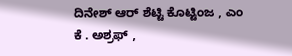ದಿನೇಶ್ ಆರ್ ಶೆಟ್ಟಿ ಕೊಟ್ಟಿಂಜ , ಎಂ ಕೆ . ಅಶ್ರಫ್ ,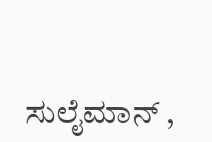ಸುಲೈಮಾನ್ ,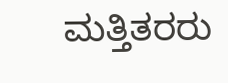ಮತ್ತಿತರರು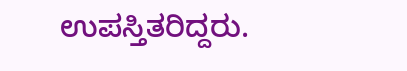ಉಪಸ್ತಿತರಿದ್ದರು.